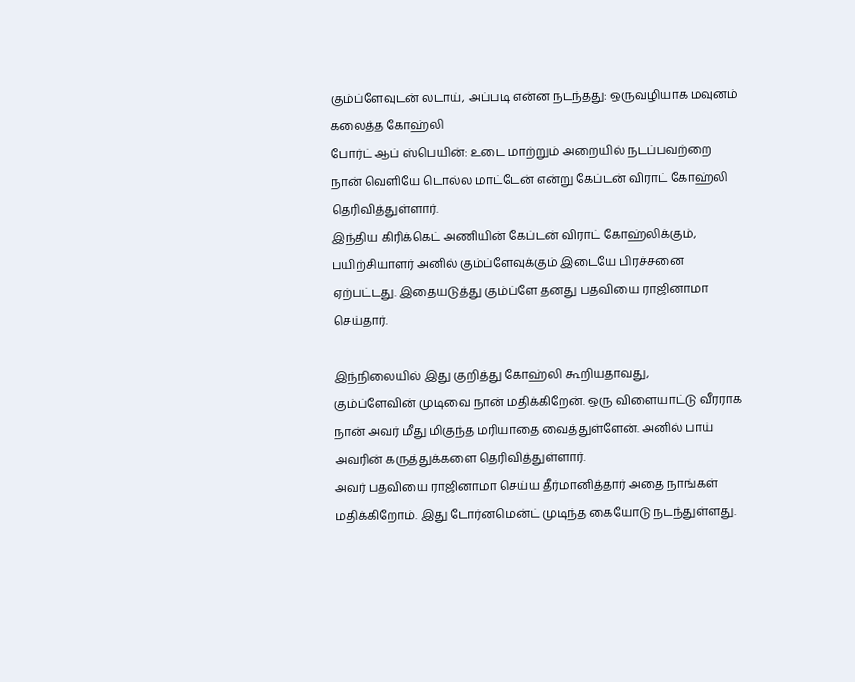கும்ப்ளேவுடன் லடாய், அப்படி என்ன நடந்தது: ஒருவழியாக மவுனம் கலைத்த கோஹ்லி
போர்ட் ஆப் ஸ்பெயின்: உடை மாற்றும் அறையில் நடப்பவற்றை நான் வெளியே டொல்ல மாட்டேன் என்று கேப்டன் விராட் கோஹ்லி தெரிவித்துள்ளார்.
இந்திய கிரிக்கெட் அணியின் கேப்டன் விராட் கோஹ்லிக்கும், பயிற்சியாளர் அனில் கும்ப்ளேவுக்கும் இடையே பிரச்சனை ஏற்பட்டது. இதையடுத்து கும்ப்ளே தனது பதவியை ராஜினாமா செய்தார்.

இந்நிலையில் இது குறித்து கோஹ்லி கூறியதாவது,
கும்ப்ளேவின் முடிவை நான் மதிக்கிறேன். ஒரு விளையாட்டு வீரராக நான் அவர் மீது மிகுந்த மரியாதை வைத்துள்ளேன். அனில் பாய் அவரின் கருத்துக்களை தெரிவித்துள்ளார்.
அவர் பதவியை ராஜினாமா செய்ய தீர்மானித்தார் அதை நாங்கள் மதிக்கிறோம். இது டோர்னமென்ட் முடிந்த கையோடு நடந்துள்ளது.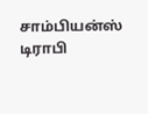சாம்பியன்ஸ் டிராபி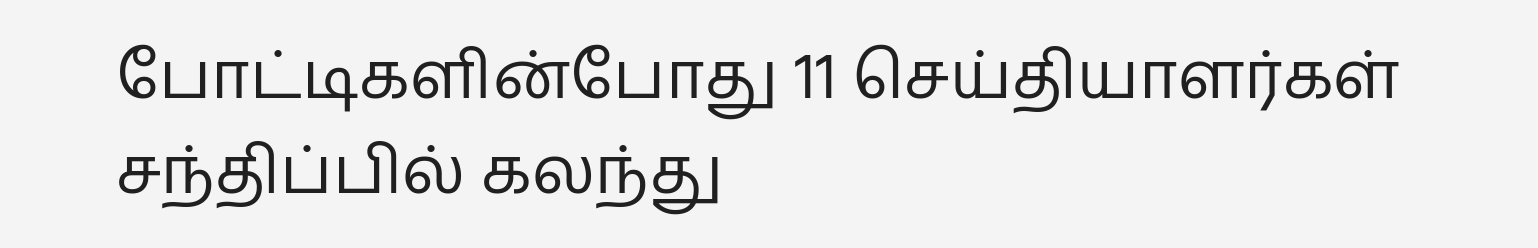போட்டிகளின்போது 11 செய்தியாளர்கள் சந்திப்பில் கலந்து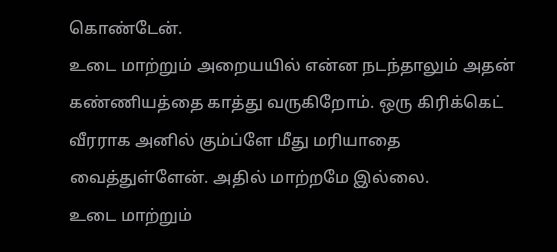கொண்டேன்.
உடை மாற்றும் அறையயில் என்ன நடந்தாலும் அதன் கண்ணியத்தை காத்து வருகிறோம். ஒரு கிரிக்கெட் வீரராக அனில் கும்ப்ளே மீது மரியாதை வைத்துள்ளேன். அதில் மாற்றமே இல்லை.
உடை மாற்றும்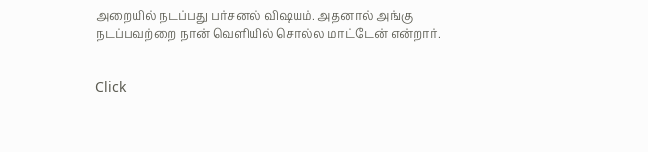அறையில் நடப்பது பர்சனல் விஷயம். அதனால் அங்கு நடப்பவற்றை நான் வெளியில் சொல்ல மாட்டேன் என்றார்.


Click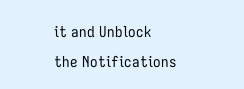it and Unblock the Notifications